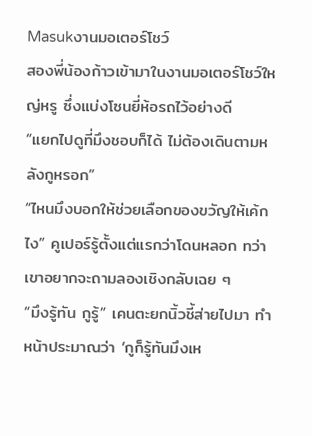Masukงานมอเตอร์โชว์
สองพี่น้องก้าวเข้ามาในงานมอเตอร์โชว์ใหญ่หรู ซึ่งแบ่งโซนยี่ห้อรถไว้อย่างดี
“แยกไปดูที่มึงชอบก็ได้ ไม่ต้องเดินตามหลังกูหรอก”
“ไหนมึงบอกให้ช่วยเลือกของขวัญให้เค้กไง” คูเปอร์รู้ตั้งแต่แรกว่าโดนหลอก ทว่าเขาอยากจะถามลองเชิงกลับเฉย ๆ
“มึงรู้ทัน กูรู้” เคนตะยกนิ้วชี้ส่ายไปมา ทำหน้าประมาณว่า ‘กูก็รู้ทันมึงเห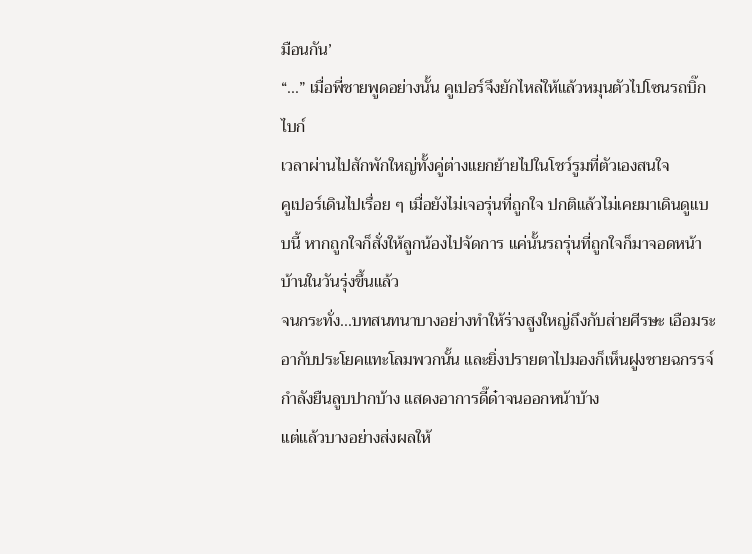มือนกัน’
“...” เมื่อพี่ชายพูดอย่างนั้น คูเปอร์จึงยักไหล่ให้แล้วหมุนตัวไปโซนรถบิ๊กไบก์
เวลาผ่านไปสักพักใหญ่ทั้งคู่ต่างแยกย้ายไปในโชว์รูมที่ตัวเองสนใจ
คูเปอร์เดินไปเรื่อย ๆ เมื่อยังไม่เจอรุ่นที่ถูกใจ ปกติแล้วไม่เคยมาเดินดูแบบนี้ หากถูกใจก็สั่งให้ลูกน้องไปจัดการ แค่นั้นรถรุ่นที่ถูกใจก็มาจอดหน้าบ้านในวันรุ่งขึ้นแล้ว
จนกระทั่ง...บทสนทนาบางอย่างทำให้ร่างสูงใหญ่ถึงกับส่ายศีรษะ เอือมระอากับประโยคแทะโลมพวกนั้น และยิ่งปรายตาไปมองก็เห็นฝูงชายฉกรรจ์กำลังยืนลูบปากบ้าง แสดงอาการดี๊ด๋าจนออกหน้าบ้าง
แต่แล้วบางอย่างส่งผลให้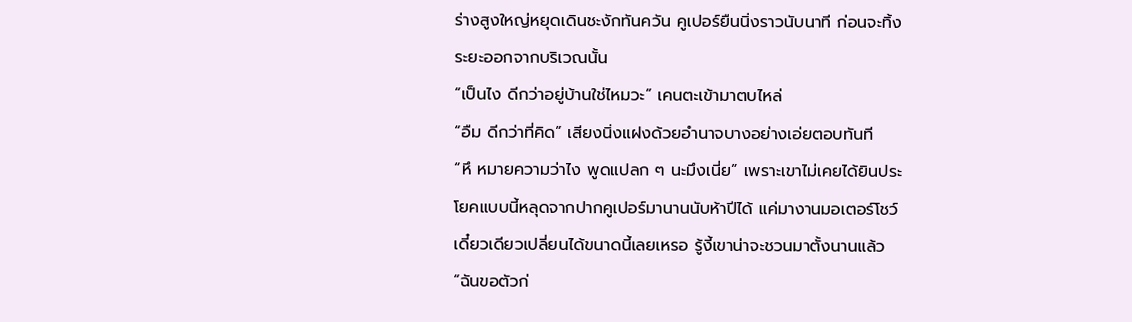ร่างสูงใหญ่หยุดเดินชะงักทันควัน คูเปอร์ยืนนิ่งราวนับนาที ก่อนจะทิ้งระยะออกจากบริเวณนั้น
“เป็นไง ดีกว่าอยู่บ้านใช่ไหมวะ” เคนตะเข้ามาตบไหล่
“อืม ดีกว่าที่คิด” เสียงนิ่งแฝงด้วยอำนาจบางอย่างเอ่ยตอบทันที
“หึ หมายความว่าไง พูดแปลก ๆ นะมึงเนี่ย” เพราะเขาไม่เคยได้ยินประโยคแบบนี้หลุดจากปากคูเปอร์มานานนับห้าปีได้ แค่มางานมอเตอร์โชว์เดี๋ยวเดียวเปลี่ยนได้ขนาดนี้เลยเหรอ รู้งี้เขาน่าจะชวนมาตั้งนานแล้ว
“ฉันขอตัวก่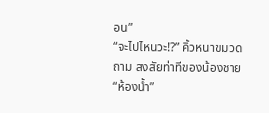อน”
“จะไปไหนวะ!?” คิ้วหนาขมวดถาม สงสัยท่าทีของน้องชาย
“ห้องน้ำ”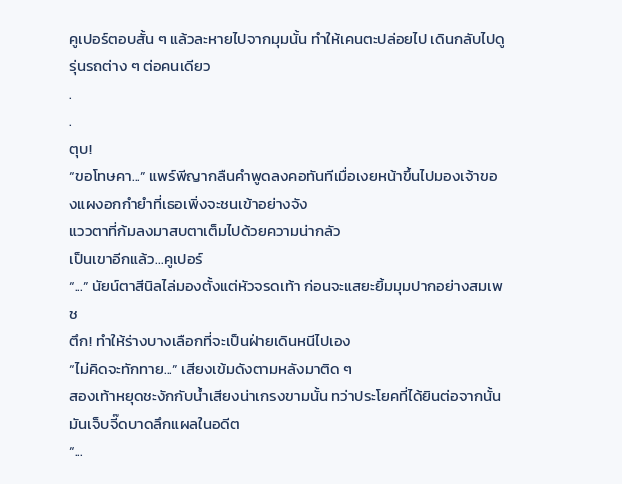คูเปอร์ตอบสั้น ๆ แล้วละหายไปจากมุมนั้น ทำให้เคนตะปล่อยไป เดินกลับไปดูรุ่นรถต่าง ๆ ต่อคนเดียว
.
.
ตุบ!
“ขอโทษคา...” แพร์พีญากลืนคำพูดลงคอทันทีเมื่อเงยหน้าขึ้นไปมองเจ้าของแผงอกกำยำที่เธอเพิ่งจะชนเข้าอย่างจัง
แววตาที่ก้มลงมาสบตาเต็มไปด้วยความน่ากลัว
เป็นเขาอีกแล้ว...คูเปอร์
“...” นัยน์ตาสีนิลไล่มองตั้งแต่หัวจรดเท้า ก่อนจะแสยะยิ้มมุมปากอย่างสมเพช
ตึก! ทำให้ร่างบางเลือกที่จะเป็นฝ่ายเดินหนีไปเอง
“ไม่คิดจะทักทาย...” เสียงเข้มดังตามหลังมาติด ๆ
สองเท้าหยุดชะงักกับน้ำเสียงน่าเกรงขามนั้น ทว่าประโยคที่ได้ยินต่อจากนั้นมันเจ็บจี๊ดบาดลึกแผลในอดีต
“...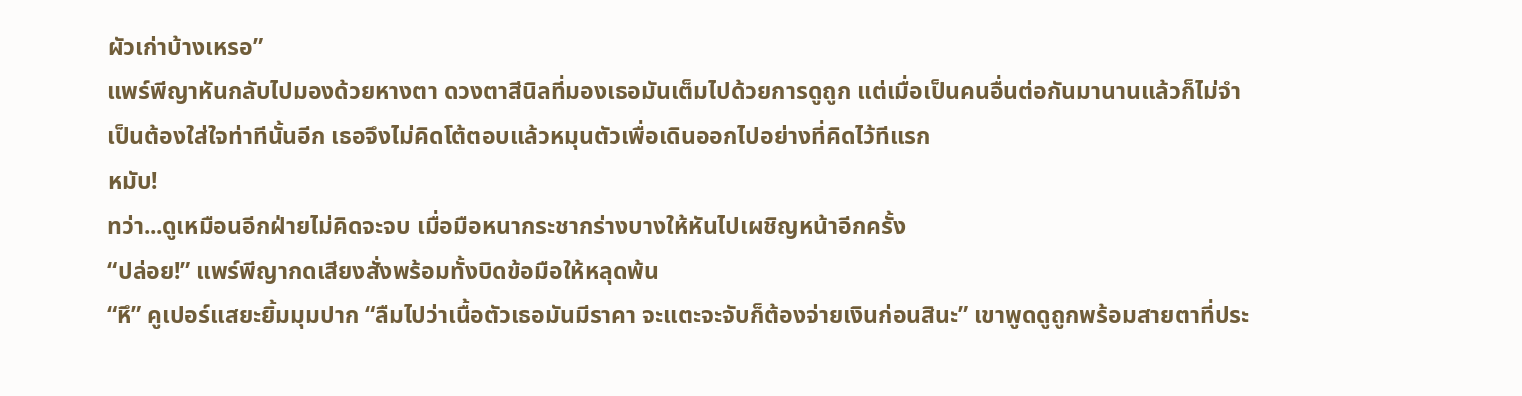ผัวเก่าบ้างเหรอ”
แพร์พีญาหันกลับไปมองด้วยหางตา ดวงตาสีนิลที่มองเธอมันเต็มไปด้วยการดูถูก แต่เมื่อเป็นคนอื่นต่อกันมานานแล้วก็ไม่จำเป็นต้องใส่ใจท่าทีนั้นอีก เธอจึงไม่คิดโต้ตอบแล้วหมุนตัวเพื่อเดินออกไปอย่างที่คิดไว้ทีแรก
หมับ!
ทว่า...ดูเหมือนอีกฝ่ายไม่คิดจะจบ เมื่อมือหนากระชากร่างบางให้หันไปเผชิญหน้าอีกครั้ง
“ปล่อย!” แพร์พีญากดเสียงสั่งพร้อมทั้งบิดข้อมือให้หลุดพ้น
“หึ” คูเปอร์แสยะยิ้มมุมปาก “ลืมไปว่าเนื้อตัวเธอมันมีราคา จะแตะจะจับก็ต้องจ่ายเงินก่อนสินะ” เขาพูดดูถูกพร้อมสายตาที่ประ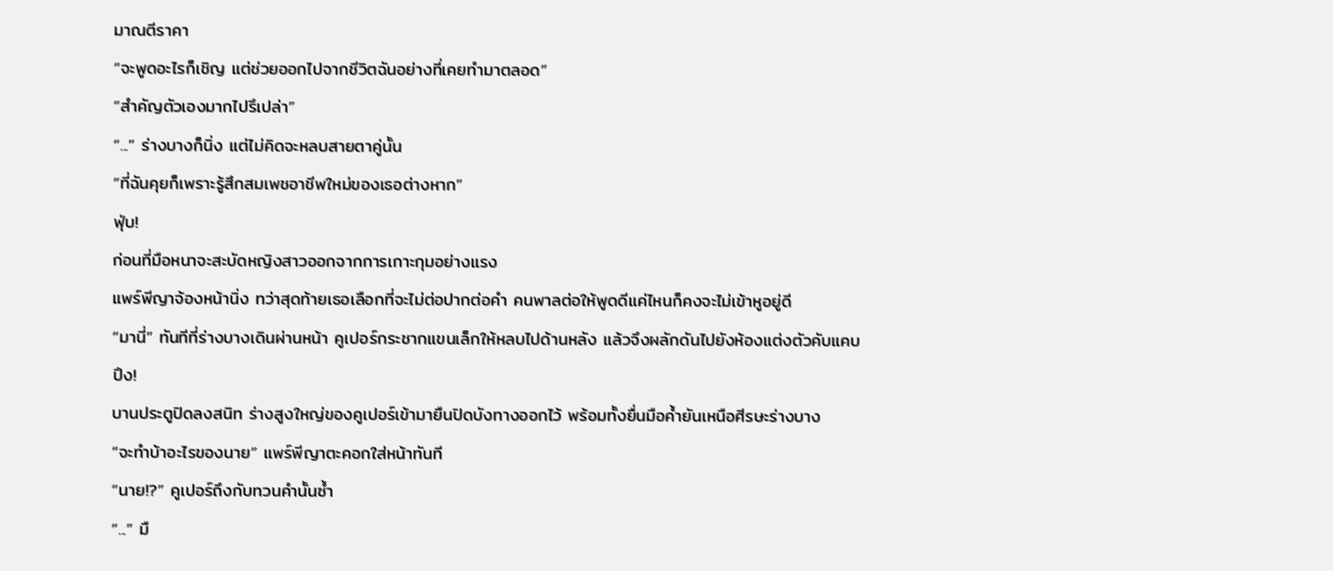มาณตีราคา
“จะพูดอะไรก็เชิญ แต่ช่วยออกไปจากชีวิตฉันอย่างที่เคยทำมาตลอด”
“สำคัญตัวเองมากไปรึเปล่า”
“...” ร่างบางก็นิ่ง แต่ไม่คิดจะหลบสายตาคู่นั้น
“ที่ฉันคุยก็เพราะรู้สึกสมเพชอาชีพใหม่ของเธอต่างหาก”
ฟุ่บ!
ก่อนที่มือหนาจะสะบัดหญิงสาวออกจากการเกาะกุมอย่างแรง
แพร์พีญาจ้องหน้านิ่ง ทว่าสุดท้ายเธอเลือกที่จะไม่ต่อปากต่อคำ คนพาลต่อให้พูดดีแค่ไหนก็คงจะไม่เข้าหูอยู่ดี
“มานี่” ทันทีที่ร่างบางเดินผ่านหน้า คูเปอร์กระชากแขนเล็กให้หลบไปด้านหลัง แล้วจึงผลักดันไปยังห้องแต่งตัวคับแคบ
ปึง!
บานประตูปิดลงสนิท ร่างสูงใหญ่ของคูเปอร์เข้ามายืนปิดบังทางออกไว้ พร้อมทั้งยื่นมือค้ำยันเหนือศีรษะร่างบาง
“จะทำบ้าอะไรของนาย” แพร์พีญาตะคอกใส่หน้าทันที
“นาย!?” คูเปอร์ถึงกับทวนคำนั้นซ้ำ
“...” มื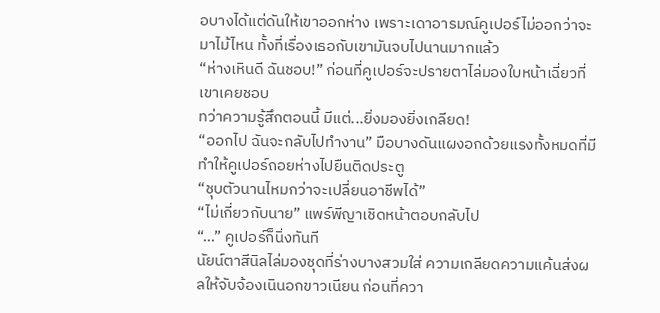อบางได้แต่ดันให้เขาออกห่าง เพราะเดาอารมณ์คูเปอร์ไม่ออกว่าจะมาไม้ไหน ทั้งที่เรื่องเธอกับเขามันจบไปนานมากแล้ว
“ห่างเหินดี ฉันชอบ!” ก่อนที่คูเปอร์จะปรายตาไล่มองใบหน้าเฉี่ยวที่เขาเคยชอบ
ทว่าความรู้สึกตอนนี้ มีแต่...ยิ่งมองยิ่งเกลียด!
“ออกไป ฉันจะกลับไปทำงาน” มือบางดันแผงอกด้วยแรงทั้งหมดที่มี ทำให้คูเปอร์ถอยห่างไปยืนติดประตู
“ชุบตัวนานไหมกว่าจะเปลี่ยนอาชีพได้”
“ไม่เกี่ยวกับนาย” แพร์พีญาเชิดหน้าตอบกลับไป
“...” คูเปอร์ก็นิ่งทันที
นัยน์ตาสีนิลไล่มองชุดที่ร่างบางสวมใส่ ความเกลียดความแค้นส่งผลให้จับจ้องเนินอกขาวเนียน ก่อนที่ควา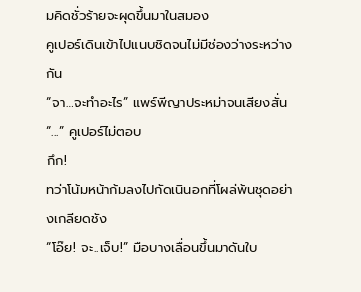มคิดชั่วร้ายจะผุดขึ้นมาในสมอง
คูเปอร์เดินเข้าไปแนบชิดจนไม่มีช่องว่างระหว่างกัน
“จา…จะทำอะไร” แพร์พีญาประหม่าจนเสียงสั่น
“...” คูเปอร์ไม่ตอบ
กึก!
ทว่าโน้มหน้าก้มลงไปกัดเนินอกที่โผล่พ้นชุดอย่างเกลียดชัง
“โอ๊ย! จะ..เจ็บ!” มือบางเลื่อนขึ้นมาดันใบ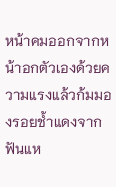หน้าคมออกจากหน้าอกตัวเองด้วยความแรงแล้วก้มมองรอยช้ำแดงจากฟันแห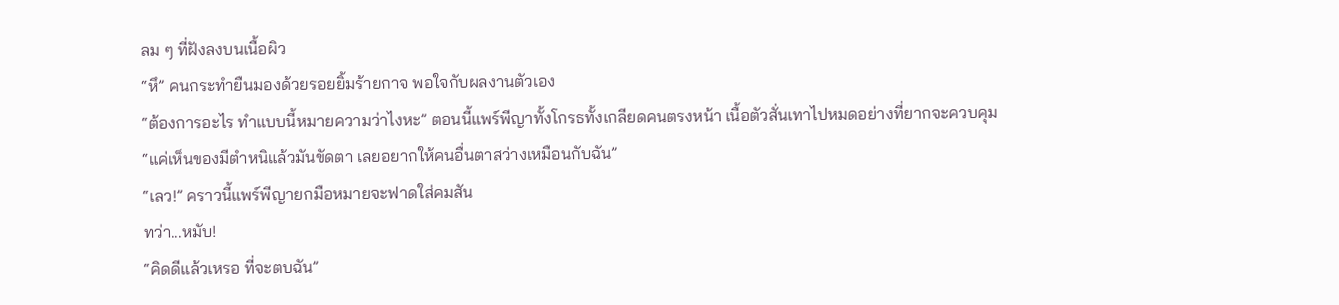ลม ๆ ที่ฝังลงบนเนื้อผิว
“หึ” คนกระทำยืนมองด้วยรอยยิ้มร้ายกาจ พอใจกับผลงานตัวเอง
“ต้องการอะไร ทำแบบนี้หมายความว่าไงหะ” ตอนนี้แพร์พีญาทั้งโกรธทั้งเกลียดคนตรงหน้า เนื้อตัวสั่นเทาไปหมดอย่างที่ยากจะควบคุม
“แค่เห็นของมีตำหนิแล้วมันขัดตา เลยอยากให้คนอื่นตาสว่างเหมือนกับฉัน”
“เลว!” คราวนี้แพร์พีญายกมือหมายจะฟาดใส่คมสัน
ทว่า...หมับ!
“คิดดีแล้วเหรอ ที่จะตบฉัน”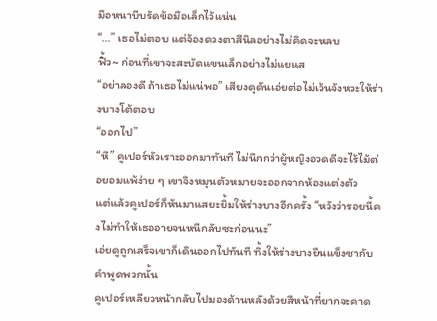มือหนาบีบรัดข้อมือเล็กไว้แน่น
“...” เธอไม่ตอบ แต่จ้องดวงตาสีนิลอย่างไม่คิดจะหลบ
ฟิ้ว~ ก่อนที่เขาจะสะบัดแขนเล็กอย่างไม่แยแส
“อย่าลองดี ถ้าเธอไม่แน่พอ” เสียงดุดันเอ่ยต่อไม่เว้นจังหวะให้ร่างบางโต้ตอบ
“ออกไป”
“หึ” คูเปอร์หัวเราะออกมาทันที ไม่นึกกว่าผู้หญิงอวดดีจะไร้ไม้ต่อยอมแพ้ง่าย ๆ เขาจึงหมุนตัวหมายจะออกจากห้องแต่งตัว
แต่แล้วคูเปอร์ก็หันมาแสยะยิ้มให้ร่างบางอีกครั้ง “หวังว่ารอยนี้คงไม่ทำให้เธออายจนหนีกลับซะก่อนนะ”
เอ่ยดูถูกเสร็จเขาก็เดินออกไปทันที ทิ้งให้ร่างบางยืนแข็งชากับคำพูดพวกนั้น
คูเปอร์เหลียวหน้ากลับไปมองด้านหลังด้วยสีหน้าที่ยากจะคาด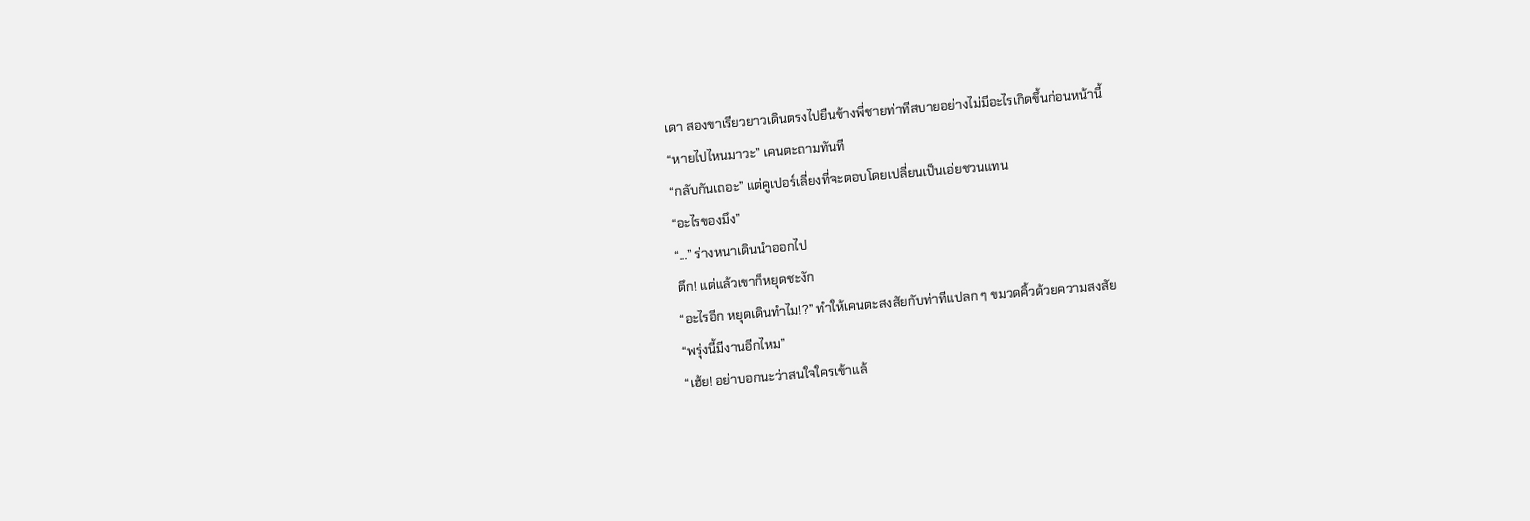เดา สองขาเรียวยาวเดินตรงไปยืนข้างพี่ชายท่าทีสบายอย่างไม่มีอะไรเกิดขึ้นก่อนหน้านี้
“หายไปไหนมาวะ” เคนตะถามทันที
“กลับกันเถอะ” แต่คูเปอร์เลี่ยงที่จะตอบโดยเปลี่ยนเป็นเอ่ยชวนแทน
“อะไรของมึง”
“...” ร่างหนาเดินนำออกไป
ตึก! แต่แล้วเขาก็หยุดชะงัก
“อะไรอีก หยุดเดินทำไม!?” ทำให้เคนตะสงสัยกับท่าทีแปลก ๆ ขมวดคิ้วด้วยความสงสัย
“พรุ่งนี้มีงานอีกไหม”
“เฮ้ย! อย่าบอกนะว่าสนใจใครเข้าแล้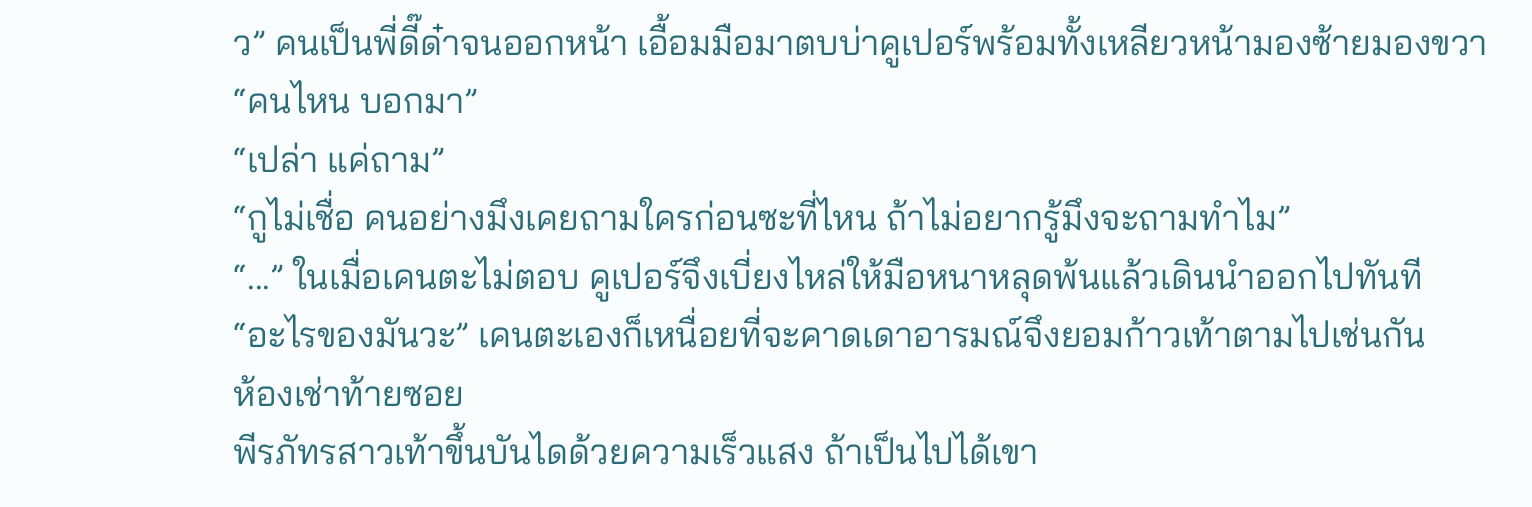ว” คนเป็นพี่ดี๊ด๋าจนออกหน้า เอื้อมมือมาตบบ่าคูเปอร์พร้อมทั้งเหลียวหน้ามองซ้ายมองขวา “คนไหน บอกมา”
“เปล่า แค่ถาม”
“กูไม่เชื่อ คนอย่างมึงเคยถามใครก่อนซะที่ไหน ถ้าไม่อยากรู้มึงจะถามทำไม”
“...” ในเมื่อเคนตะไม่ตอบ คูเปอร์จึงเบี่ยงไหล่ให้มือหนาหลุดพ้นแล้วเดินนำออกไปทันที
“อะไรของมันวะ” เคนตะเองก็เหนื่อยที่จะคาดเดาอารมณ์จึงยอมก้าวเท้าตามไปเช่นกัน
ห้องเช่าท้ายซอย
พีรภัทรสาวเท้าขึ้นบันไดด้วยความเร็วแสง ถ้าเป็นไปได้เขา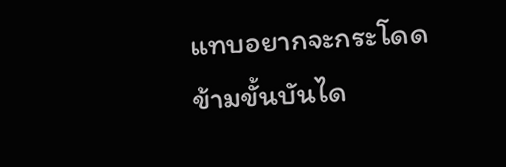แทบอยากจะกระโดดข้ามขั้นบันได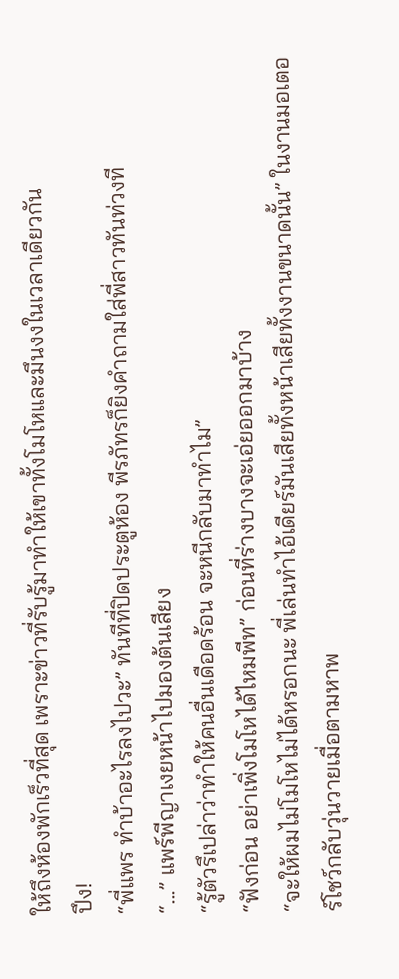ให้ถึงห้องพักเร็วที่สุด เพราะข่าวที่รับรู้มาทำให้เขาทั้งโมโหและมึนงงในเวลาเดียวกัน
ปึง!
“พี่แพร ทำบ้าอะไรลงไปวะ” ทันทีที่ปิดประตูห้อง พีรภัทรก็ยิงคำถามใส่พี่สาวทันท่วงที
“...” แพร์พีญาเงยหน้าไปมองต้นเสียง
“รู้ตัวรึเปล่าว่าทำให้คนอื่นเดือดร้อน จะหนีกลับมาทำไม”
“ฟังก่อน อย่าเพิ่งโมโหได้ไหมพีท” ก่อนที่ร่างบางจะเอ่ยออกมาบ้าง
“จะให้ผมไม่โมโหไม่ได้หรอกนะ พี่เล่นทำไอ้เดียร์มันเสียทั้งหน้าเสียทั้งงานขนาดนั้น” ในงานมอเตอร์โชว์กลับวุ่นวายเมื่อตามหาพ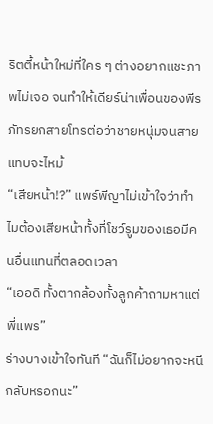ริตตี้หน้าใหม่ที่ใคร ๆ ต่างอยากแชะภาพไม่เจอ จนทำให้เดียร์น่าเพื่อนของพีรภัทรยกสายโทรต่อว่าชายหนุ่มจนสายแทบจะไหม้
“เสียหน้า!?” แพร์พีญาไม่เข้าใจว่าทำไมต้องเสียหน้าทั้งที่โชว์รูมของเธอมีคนอื่นแทนที่ตลอดเวลา
“เออดิ ทั้งตากล้องทั้งลูกค้าถามหาแต่พี่แพร”
ร่างบางเข้าใจทันที “ฉันก็ไม่อยากจะหนีกลับหรอกนะ”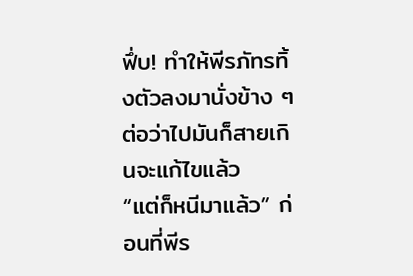ฟึ่บ! ทำให้พีรภัทรทิ้งตัวลงมานั่งข้าง ๆ ต่อว่าไปมันก็สายเกินจะแก้ไขแล้ว
“แต่ก็หนีมาแล้ว” ก่อนที่พีร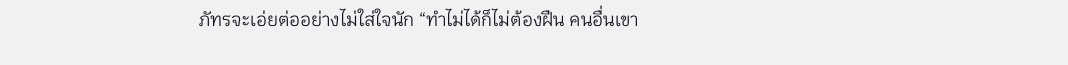ภัทรจะเอ่ยต่ออย่างไม่ใส่ใจนัก “ทำไม่ได้ก็ไม่ต้องฝืน คนอื่นเขา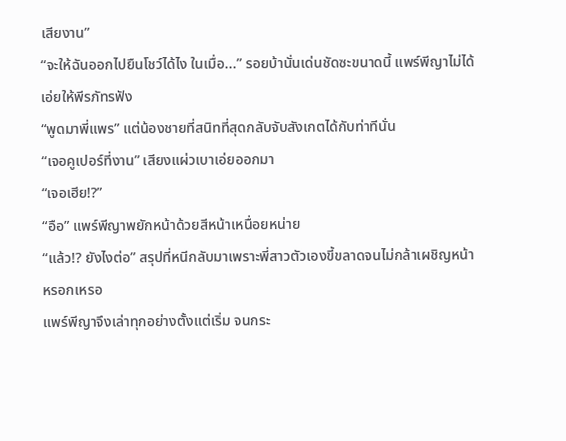เสียงาน”
“จะให้ฉันออกไปยืนโชว์ได้ไง ในเมื่อ...” รอยบ้านั่นเด่นชัดซะขนาดนี้ แพร์พีญาไม่ได้เอ่ยให้พีรภัทรฟัง
“พูดมาพี่แพร” แต่น้องชายที่สนิทที่สุดกลับจับสังเกตได้กับท่าทีนั่น
“เจอคูเปอร์ที่งาน” เสียงแผ่วเบาเอ่ยออกมา
“เจอเฮีย!?”
“อือ” แพร์พีญาพยักหน้าด้วยสีหน้าเหนื่อยหน่าย
“แล้ว!? ยังไงต่อ” สรุปที่หนีกลับมาเพราะพี่สาวตัวเองขี้ขลาดจนไม่กล้าเผชิญหน้าหรอกเหรอ
แพร์พีญาจึงเล่าทุกอย่างตั้งแต่เริ่ม จนกระ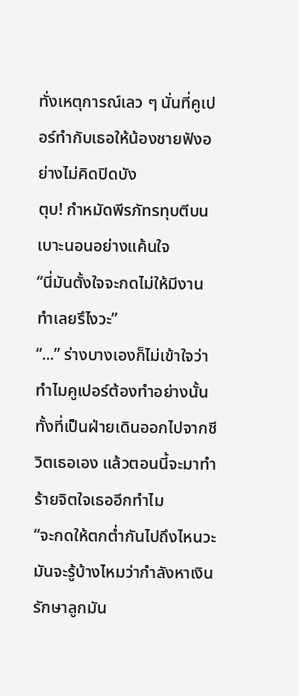ทั่งเหตุการณ์เลว ๆ นั่นที่คูเปอร์ทำกับเธอให้น้องชายฟังอย่างไม่คิดปิดบัง
ตุบ! กำหมัดพีรภัทรทุบตีบนเบาะนอนอย่างแค้นใจ
“นี่มันตั้งใจจะกดไม่ให้มีงานทำเลยรึไงวะ”
“...” ร่างบางเองก็ไม่เข้าใจว่าทำไมคูเปอร์ต้องทำอย่างนั้น ทั้งที่เป็นฝ่ายเดินออกไปจากชีวิตเธอเอง แล้วตอนนี้จะมาทำร้ายจิตใจเธออีกทำไม
“จะกดให้ตกต่ำกันไปถึงไหนวะ มันจะรู้บ้างไหมว่ากำลังหาเงินรักษาลูกมัน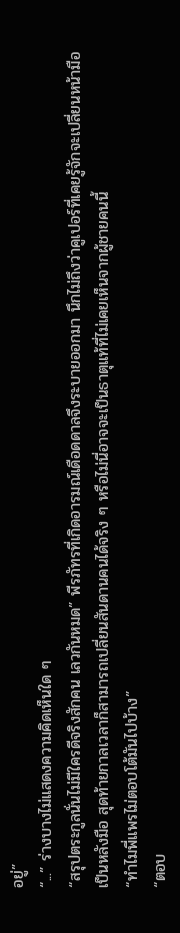อยู่”
“...” ร่างบางไม่แสดงความคิดเห็นใด ๆ
“สรุปตระกูลนั่นไม่มีใครดีจริงสักคน เลวกันหมด” พีรภัทรที่เกิดอารมณ์เดือดดาลจึงระบายออกมา นึกไม่ถึงว่าคูเปอร์ที่เคยรู้จักจะเปลี่ยนหน้ามือเป็นหลังมือ สุดท้ายกาลเวลาก็สามารถเปลี่ยนสันดานคนได้จริง ๆ หรือไม่นี่อาจจะเป็นธาตุแท้ที่ไม่เคยเห็นจากผู้ชายคนนี้
“ทำไมพี่แพรไม่ตอบโต้มันไปบ้าง”
“ตอบ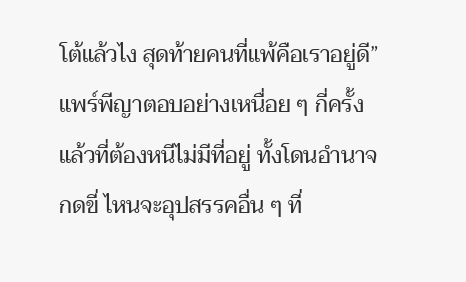โต้แล้วไง สุดท้ายคนที่แพ้คือเราอยู่ดี” แพร์พีญาตอบอย่างเหนื่อย ๆ กี่ครั้งแล้วที่ต้องหนีไม่มีที่อยู่ ทั้งโดนอำนาจกดขี่ ไหนจะอุปสรรคอื่น ๆ ที่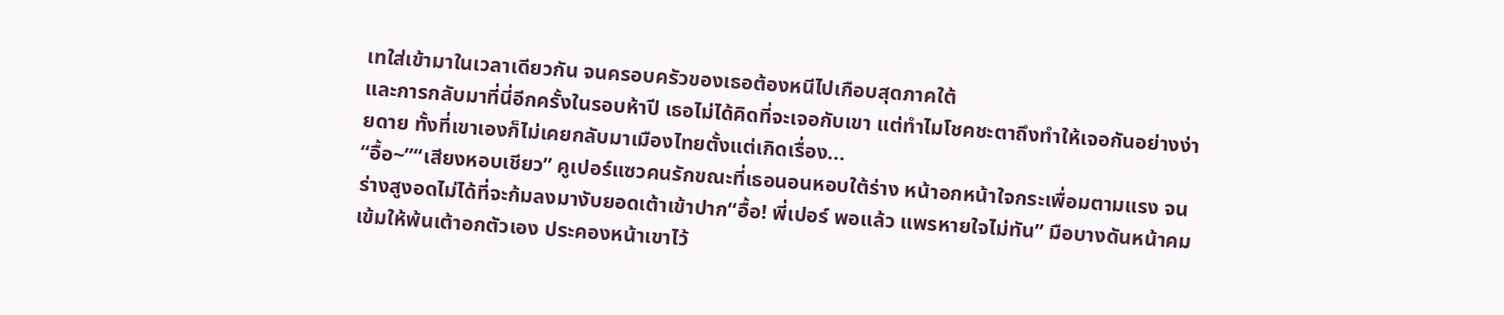เทใส่เข้ามาในเวลาเดียวกัน จนครอบครัวของเธอต้องหนีไปเกือบสุดภาคใต้
และการกลับมาที่นี่อีกครั้งในรอบห้าปี เธอไม่ได้คิดที่จะเจอกับเขา แต่ทำไมโชคชะตาถึงทำให้เจอกันอย่างง่ายดาย ทั้งที่เขาเองก็ไม่เคยกลับมาเมืองไทยตั้งแต่เกิดเรื่อง...
“อื้อ~”“เสียงหอบเชียว” คูเปอร์แซวคนรักขณะที่เธอนอนหอบใต้ร่าง หน้าอกหน้าใจกระเพื่อมตามแรง จนร่างสูงอดไม่ได้ที่จะก้มลงมางับยอดเต้าเข้าปาก“อื้อ! พี่เปอร์ พอแล้ว แพรหายใจไม่ทัน” มือบางดันหน้าคมเข้มให้พ้นเต้าอกตัวเอง ประคองหน้าเขาไว้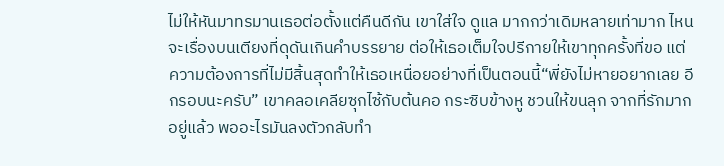ไม่ให้หันมาทรมานเธอต่อตั้งแต่คืนดีกัน เขาใส่ใจ ดูแล มากกว่าเดิมหลายเท่ามาก ไหนจะเรื่องบนเตียงที่ดุดันเกินคำบรรยาย ต่อให้เธอเต็มใจปรีกายให้เขาทุกครั้งที่ขอ แต่ความต้องการที่ไม่มีสิ้นสุดทำให้เธอเหนื่อยอย่างที่เป็นตอนนี้“พี่ยังไม่หายอยากเลย อีกรอบนะครับ” เขาคลอเคลียซุกไซ้กับต้นคอ กระซิบข้างหู ชวนให้ขนลุก จากที่รักมากอยู่แล้ว พออะไรมันลงตัวกลับทำ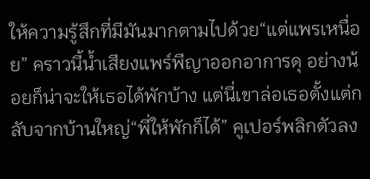ให้ความรู้สึกที่มีมันมากตามไปด้วย“แต่แพรเหนื่อย” คราวนี้น้ำเสียงแพร์พีญาออกอาการดุ อย่างน้อยก็น่าจะให้เธอได้พักบ้าง แต่นี่เขาล่อเธอตั้งแต่กลับจากบ้านใหญ่“พี่ให้พักก็ได้” คูเปอร์พลิกตัวลง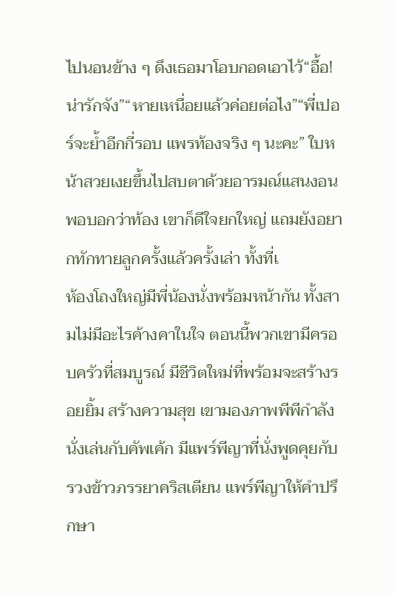ไปนอนข้าง ๆ ดึงเธอมาโอบกอดเอาไว้“อื้อ! น่ารักจัง”“หายเหนื่อยแล้วค่อยต่อไง”“พี่เปอร์จะย้ำอีกกี่รอบ แพรท้องจริง ๆ นะคะ” ใบหน้าสวยเงยขึ้นไปสบตาด้วยอารมณ์แสนงอน พอบอกว่าท้อง เขาก็ดีใจยกใหญ่ แถมยังอยากทักทายลูกครั้งแล้วครั้งเล่า ทั้งที่เ
ห้องโถงใหญ่มีพี่น้องนั่งพร้อมหน้ากัน ทั้งสามไม่มีอะไรค้างคาในใจ ตอนนี้พวกเขามีครอบครัวที่สมบูรณ์ มีชีวิตใหม่ที่พร้อมจะสร้างรอยยิ้ม สร้างความสุข เขามองภาพพีพีกำลังนั่งเล่นกับคัพเค้ก มีแพร์พีญาที่นั่งพูดคุยกับรวงข้าวภรรยาคริสเตียน แพร์พีญาให้คำปรึกษา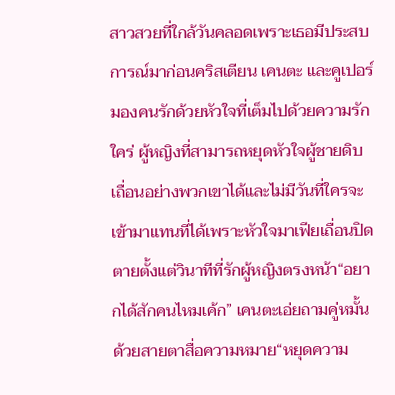สาวสวยที่ใกล้วันคลอดเพราะเธอมีประสบการณ์มาก่อนคริสเตียน เคนตะ และคูเปอร์มองคนรักด้วยหัวใจที่เต็มไปด้วยความรักใคร่ ผู้หญิงที่สามารถหยุดหัวใจผู้ชายดิบเถื่อนอย่างพวกเขาได้และไม่มีวันที่ใครจะเข้ามาแทนที่ได้เพราะหัวใจมาเฟียเถื่อนปิดตายตั้งแต่วินาทีที่รักผู้หญิงตรงหน้า“อยากได้สักคนไหมเค้ก” เคนตะเอ่ยถามคู่หมั้นด้วยสายตาสื่อความหมาย“หยุดความ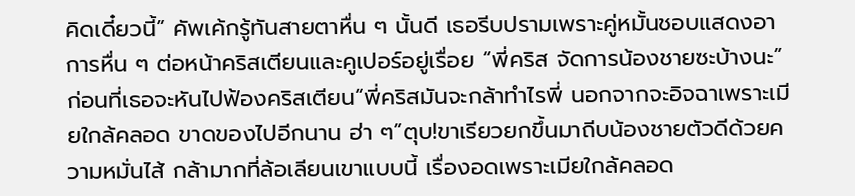คิดเดี๋ยวนี้” คัพเค้กรู้ทันสายตาหื่น ๆ นั้นดี เธอรีบปรามเพราะคู่หมั้นชอบแสดงอาการหื่น ๆ ต่อหน้าคริสเตียนและคูเปอร์อยู่เรื่อย “พี่คริส จัดการน้องชายซะบ้างนะ” ก่อนที่เธอจะหันไปฟ้องคริสเตียน“พี่คริสมันจะกล้าทำไรพี่ นอกจากจะอิจฉาเพราะเมียใกล้คลอด ขาดของไปอีกนาน ฮ่า ๆ”ตุบ!ขาเรียวยกขึ้นมาถีบน้องชายตัวดีด้วยความหมั่นไส้ กล้ามากที่ล้อเลียนเขาแบบนี้ เรื่องอดเพราะเมียใกล้คลอด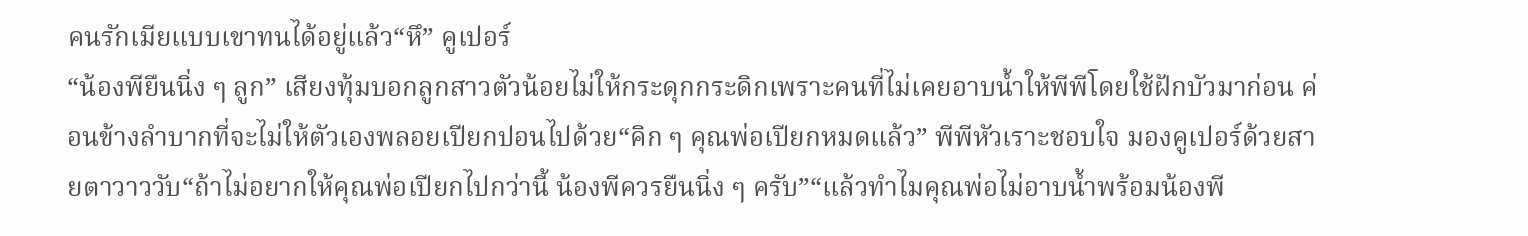คนรักเมียแบบเขาทนได้อยู่แล้ว“หึ” คูเปอร์
“น้องพียืนนิ่ง ๆ ลูก” เสียงทุ้มบอกลูกสาวตัวน้อยไม่ให้กระดุกกระดิกเพราะคนที่ไม่เคยอาบน้ำให้พีพีโดยใช้ฝักบัวมาก่อน ค่อนข้างลำบากที่จะไม่ให้ตัวเองพลอยเปียกปอนไปด้วย“คิก ๆ คุณพ่อเปียกหมดแล้ว” พีพีหัวเราะชอบใจ มองคูเปอร์ด้วยสายตาวาววับ“ถ้าไม่อยากให้คุณพ่อเปียกไปกว่านี้ น้องพีควรยืนนิ่ง ๆ ครับ”“แล้วทำไมคุณพ่อไม่อาบน้ำพร้อมน้องพี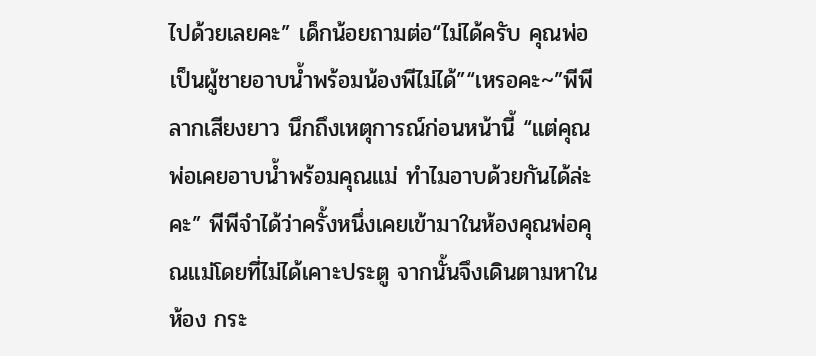ไปด้วยเลยคะ” เด็กน้อยถามต่อ“ไม่ได้ครับ คุณพ่อเป็นผู้ชายอาบน้ำพร้อมน้องพีไม่ได้”“เหรอคะ~”พีพีลากเสียงยาว นึกถึงเหตุการณ์ก่อนหน้านี้ “แต่คุณพ่อเคยอาบน้ำพร้อมคุณแม่ ทำไมอาบด้วยกันได้ล่ะคะ” พีพีจำได้ว่าครั้งหนึ่งเคยเข้ามาในห้องคุณพ่อคุณแม่โดยที่ไม่ได้เคาะประตู จากนั้นจึงเดินตามหาในห้อง กระ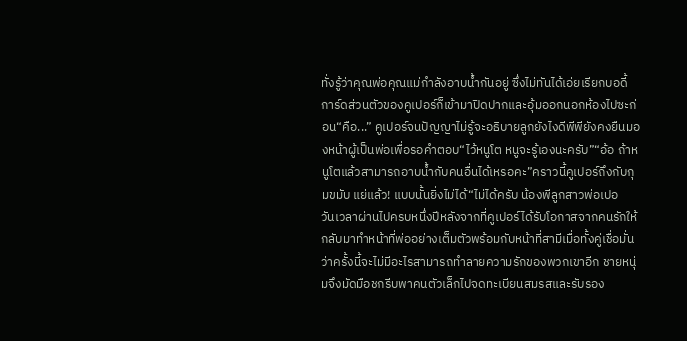ทั่งรู้ว่าคุณพ่อคุณแม่กำลังอาบน้ำกันอยู่ ซึ่งไม่ทันได้เอ่ยเรียกบอดี้การ์ดส่วนตัวของคูเปอร์ก็เข้ามาปิดปากและอุ้มออกนอกห้องไปซะก่อน“คือ...” คูเปอร์จนปัญญาไม่รู้จะอธิบายลูกยังไงดีพีพียังคงยืนมองหน้าผู้เป็นพ่อเพื่อรอคำตอบ“ไว้หนูโต หนูจะรู้เองนะครับ”“อ้อ ถ้าหนูโตแล้วสามารถอาบน้ำกับคนอื่นได้เหรอคะ”คราวนี้คูเปอร์ถึงกับกุมขมับ แย่แล้ว! แบบนั้นยิ่งไม่ได้“ไม่ได้ครับ น้องพีลูกสาวพ่อเปอ
วันเวลาผ่านไปครบหนึ่งปีหลังจากที่คูเปอร์ได้รับโอกาสจากคนรักให้กลับมาทำหน้าที่พ่ออย่างเต็มตัวพร้อมกับหน้าที่สามีเมื่อทั้งคู่เชื่อมั่นว่าครั้งนี้จะไม่มีอะไรสามารถทำลายความรักของพวกเขาอีก ชายหนุ่มจึงมัดมือชกรีบพาคนตัวเล็กไปจดทะเบียนสมรสและรับรอง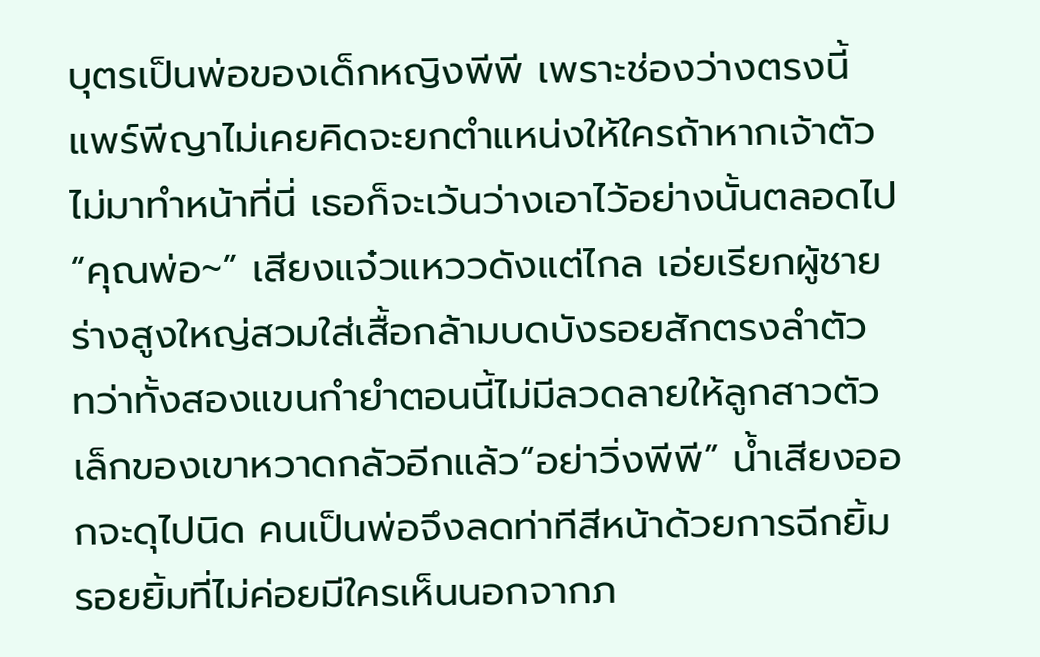บุตรเป็นพ่อของเด็กหญิงพีพี เพราะช่องว่างตรงนี้แพร์พีญาไม่เคยคิดจะยกตำแหน่งให้ใครถ้าหากเจ้าตัวไม่มาทำหน้าที่นี่ เธอก็จะเว้นว่างเอาไว้อย่างนั้นตลอดไป“คุณพ่อ~” เสียงแจ๋วแหววดังแต่ไกล เอ่ยเรียกผู้ชายร่างสูงใหญ่สวมใส่เสื้อกล้ามบดบังรอยสักตรงลำตัว ทว่าทั้งสองแขนกำยำตอนนี้ไม่มีลวดลายให้ลูกสาวตัวเล็กของเขาหวาดกลัวอีกแล้ว“อย่าวิ่งพีพี” น้ำเสียงออกจะดุไปนิด คนเป็นพ่อจึงลดท่าทีสีหน้าด้วยการฉีกยิ้มรอยยิ้มที่ไม่ค่อยมีใครเห็นนอกจากภ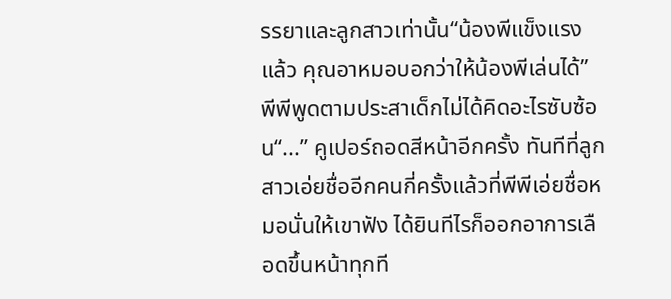รรยาและลูกสาวเท่านั้น“น้องพีแข็งแรงแล้ว คุณอาหมอบอกว่าให้น้องพีเล่นได้” พีพีพูดตามประสาเด็กไม่ได้คิดอะไรซับซ้อน“...” คูเปอร์ถอดสีหน้าอีกครั้ง ทันทีที่ลูกสาวเอ่ยชื่ออีกคนกี่ครั้งแล้วที่พีพีเอ่ยชื่อหมอนั่นให้เขาฟัง ได้ยินทีไรก็ออกอาการเลือดขึ้นหน้าทุกที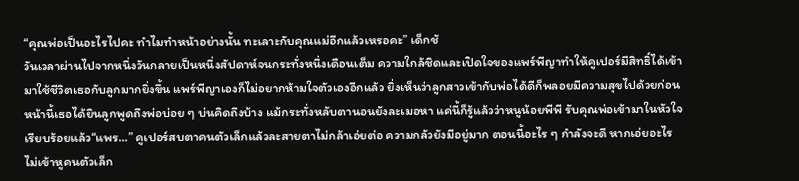“คุณพ่อเป็นอะไรไปคะ ทำไมทำหน้าอย่างนั้น ทะเลาะกับคุณแม่อีกแล้วเหรอคะ” เด็กชั
วันเวลาผ่านไปจากหนึ่งวันกลายเป็นหนึ่งสัปดาห์จนกระทั่งหนึ่งเดือนเต็ม ความใกล้ชิดและเปิดใจของแพร์พีญาทำให้คูเปอร์มีสิทธิ์ได้เข้ามาใช้ชีวิตเธอกับลูกมากยิ่งขึ้น แพร์พีญาเองก็ไม่อยากห้ามใจตัวเองอีกแล้ว ยิ่งเห็นว่าลูกสาวเข้ากับพ่อได้ดีก็พลอยมีความสุขไปด้วยก่อนหน้านี้เธอได้ยินลูกพูดถึงพ่อบ่อย ๆ บ่นคิดถึงบ้าง แม้กระทั่งหลับตานอนยังละเมอหา แค่นี้ก็รู้แล้วว่าหนูน้อยพีพี รับคุณพ่อเข้ามาในหัวใจเรียบร้อยแล้ว“แพร...” คูเปอร์สบตาคนตัวเล็กแล้วละสายตาไม่กล้าเอ่ยต่อ ความกลัวยังมีอยู่มาก ตอนนี้อะไร ๆ กำลังจะดี หากเอ่ยอะไรไม่เข้าหูคนตัวเล็ก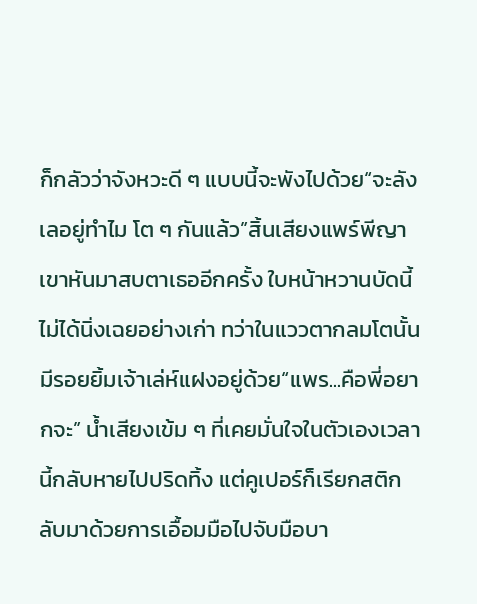ก็กลัวว่าจังหวะดี ๆ แบบนี้จะพังไปด้วย“จะลังเลอยู่ทำไม โต ๆ กันแล้ว”สิ้นเสียงแพร์พีญา เขาหันมาสบตาเธออีกครั้ง ใบหน้าหวานบัดนี้ไม่ได้นิ่งเฉยอย่างเก่า ทว่าในแววตากลมโตนั้นมีรอยยิ้มเจ้าเล่ห์แฝงอยู่ด้วย“แพร...คือพี่อยากจะ” น้ำเสียงเข้ม ๆ ที่เคยมั่นใจในตัวเองเวลานี้กลับหายไปปริดทิ้ง แต่คูเปอร์ก็เรียกสติกลับมาด้วยการเอื้อมมือไปจับมือบา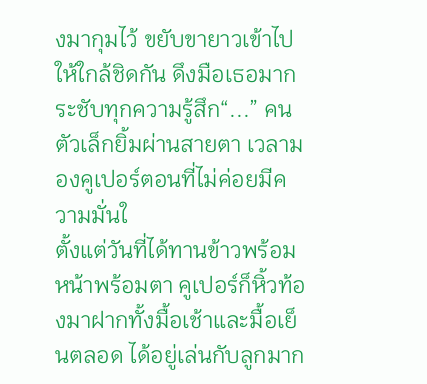งมากุมไว้ ขยับขายาวเข้าไปให้ใกล้ชิดกัน ดึงมือเธอมากระชับทุกความรู้สึก“...” คนตัวเล็กยิ้มผ่านสายตา เวลามองคูเปอร์ตอนที่ไม่ค่อยมีความมั่นใ
ตั้งแต่วันที่ได้ทานข้าวพร้อมหน้าพร้อมตา คูเปอร์ก็หิ้วท้องมาฝากทั้งมื้อเช้าและมื้อเย็นตลอด ได้อยู่เล่นกับลูกมาก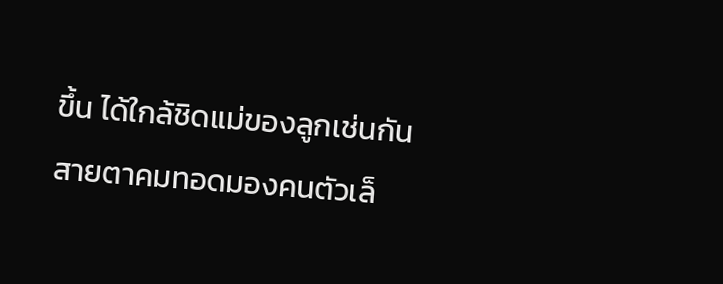ขึ้น ได้ใกล้ชิดแม่ของลูกเช่นกันสายตาคมทอดมองคนตัวเล็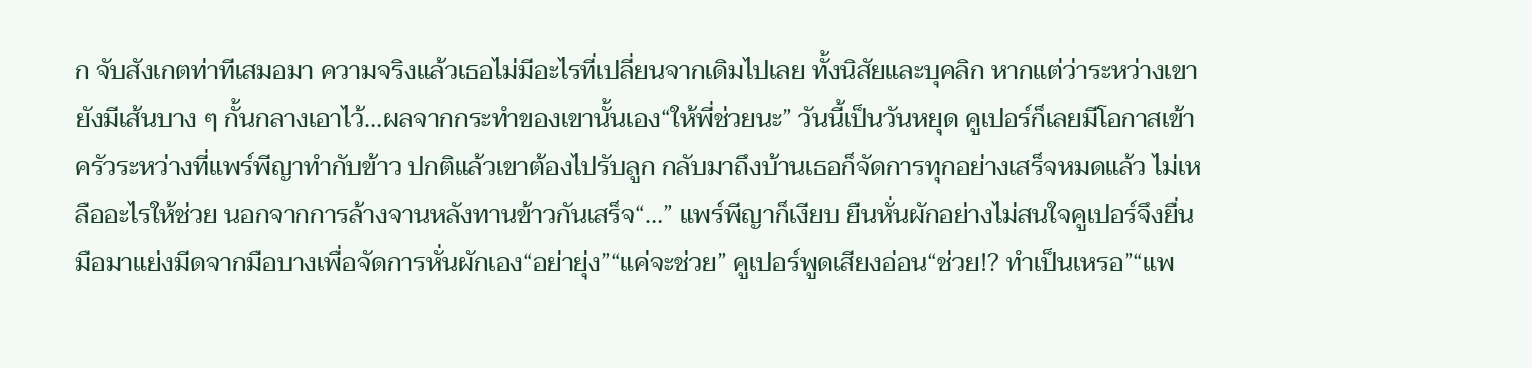ก จับสังเกตท่าทีเสมอมา ความจริงแล้วเธอไม่มีอะไรที่เปลี่ยนจากเดิมไปเลย ทั้งนิสัยและบุคลิก หากแต่ว่าระหว่างเขายังมีเส้นบาง ๆ กั้นกลางเอาไว้…ผลจากกระทำของเขานั้นเอง“ให้พี่ช่วยนะ” วันนี้เป็นวันหยุด คูเปอร์ก็เลยมีโอกาสเข้าครัวระหว่างที่แพร์พีญาทำกับข้าว ปกติแล้วเขาต้องไปรับลูก กลับมาถึงบ้านเธอก็จัดการทุกอย่างเสร็จหมดแล้ว ไม่เหลืออะไรให้ช่วย นอกจากการล้างจานหลังทานข้าวกันเสร็จ“…” แพร์พีญาก็เงียบ ยืนหั่นผักอย่างไม่สนใจคูเปอร์จึงยื่นมือมาแย่งมีดจากมือบางเพื่อจัดการหั่นผักเอง“อย่ายุ่ง”“แค่จะช่วย” คูเปอร์พูดเสียงอ่อน“ช่วย!? ทำเป็นเหรอ”“แพ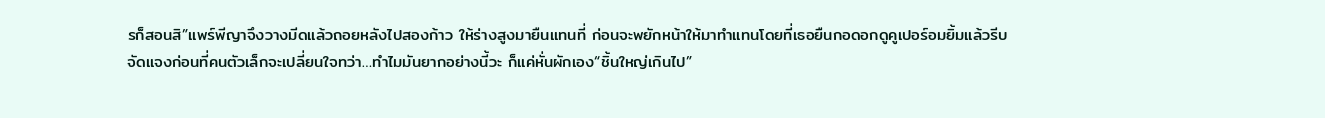รก็สอนสิ”แพร์พีญาจึงวางมีดแล้วถอยหลังไปสองก้าว ให้ร่างสูงมายืนแทนที่ ก่อนจะพยักหน้าให้มาทำแทนโดยที่เธอยืนกอดอกดูคูเปอร์อมยิ้มแล้วรีบจัดแจงก่อนที่คนตัวเล็กจะเปลี่ยนใจทว่า…ทำไมมันยากอย่างนี้วะ ก็แค่หั่นผักเอง“ชิ้นใหญ่เกินไป”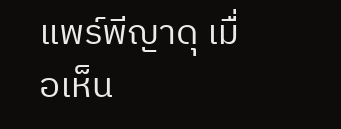แพร์พีญาดุ เมื่อเห็น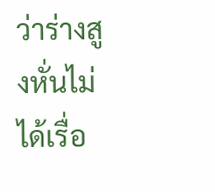ว่าร่างสูงหั่นไม่ได้เรื่อ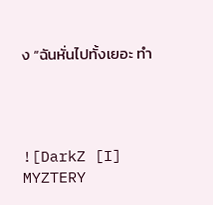ง “ฉันหั่นไปทั้งเยอะ ทำ




![DarkZ [I] MYZTERY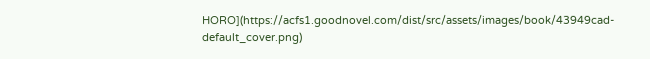HORO](https://acfs1.goodnovel.com/dist/src/assets/images/book/43949cad-default_cover.png)